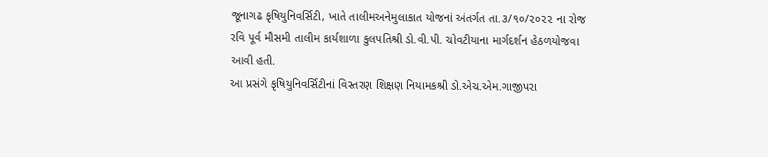જૂનાગઢ કૃષિયુનિવર્સિટી, ખાતે તાલીમઅનેમુલાકાત યોજનાં અંતર્ગત તા.૩/૧૦/૨૦૨૨ ના રોજ રવિ પૂર્વ મૌસમી તાલીમ કાર્યશાળા કુલપતિશ્રી ડો.વી.પી. ચોવટીયાના માર્ગદર્શન હેઠળયોજવા આવી હતી.
આ પ્રસંગે કૃષિયુનિવર્સિટીનાં વિસ્તરણ શિક્ષણ નિયામકશ્રી ડો.એચ.એમ.ગાજીપરા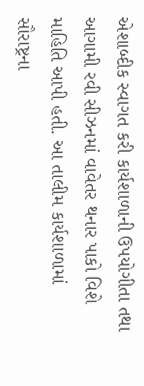એશાબ્દીક સ્વાગત કરી કાર્યશાળાની ઉપયોગીતા તથા આગામી રવી સીઝનમાં વાવેતર થનાર પાકો વિશે માહિતિ આપી હતી. આ તાલીમ કાર્યશાળામાં સૌરાષ્ટ્રના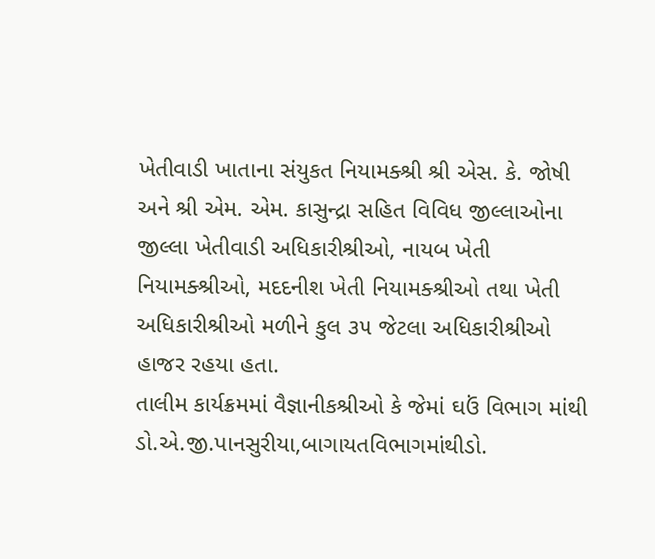ખેતીવાડી ખાતાના સંયુકત નિયામક્શ્રી શ્રી એસ. કે. જોષી અને શ્રી એમ. એમ. કાસુન્દ્રા સહિત વિવિધ જીલ્લાઓના જીલ્લા ખેતીવાડી અધિકારીશ્રીઓ, નાયબ ખેતી નિયામક્શ્રીઓ, મદદનીશ ખેતી નિયામક્શ્રીઓ તથા ખેતી અધિકારીશ્રીઓ મળીને કુલ ૩૫ જેટલા અધિકારીશ્રીઓ હાજર રહયા હતા.
તાલીમ કાર્યક્રમમાં વૈજ્ઞાનીકશ્રીઓ કે જેમાં ઘઉં વિભાગ માંથી ડો.એ.જી.પાનસુરીયા,બાગાયતવિભાગમાંથીડો.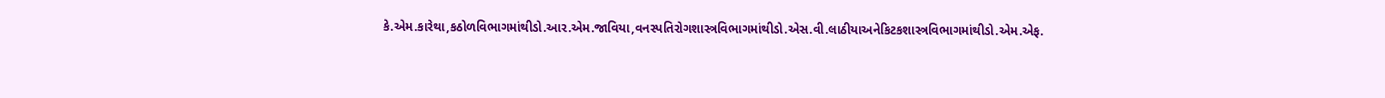કે.એમ.કારેથા,કઠોળવિભાગમાંથીડો.આર.એમ.જાવિયા,વનસ્પતિરોગશાસ્ત્રવિભાગમાંથીડો.એસ.વી.લાઠીયાઅનેકિટકશાસ્ત્રવિભાગમાંથીડો.એમ.એફ.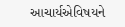આચાર્યએવિષયને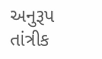અનુરૂપ તાંત્રીક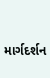માર્ગદર્શન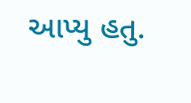આપ્યુ હતુ.